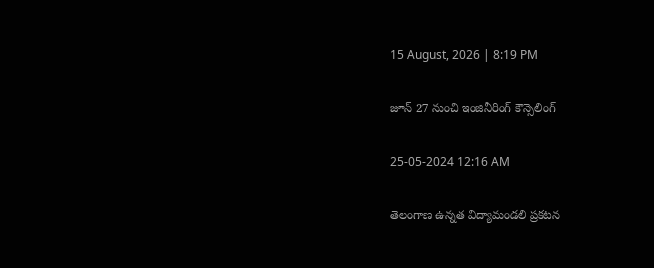15 August, 2026 | 8:19 PM

జూన్ 27 నుంచి ఇంజినీరింగ్ కౌన్సెలింగ్

25-05-2024 12:16 AM

తెలంగాణ ఉన్నత విద్యామండలి ప్రకటన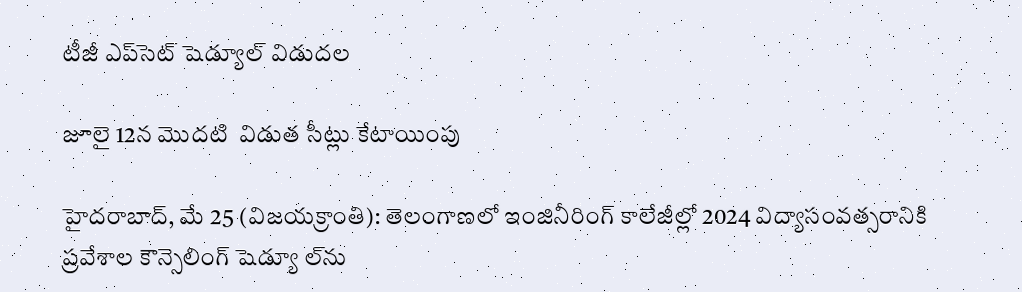టీజీ ఎప్‌సెట్ షెడ్యూల్ విడుదల

జూలై 12న మొదటి  విడుత సీట్లు కేటాయింపు

హైదరాబాద్, మే 25 (విజయక్రాంతి): తెలంగాణలో ఇంజినీరింగ్ కాలేజీల్లో 2024 విద్యాసంవత్సరానికి ప్రవేశాల కౌన్సెలింగ్ షెడ్యూ ల్‌ను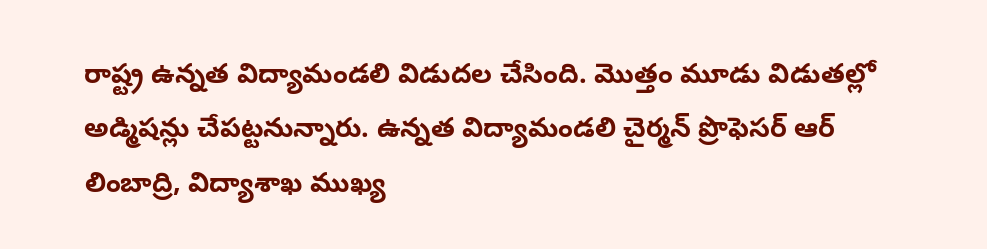రాష్ట్ర ఉన్నత విద్యామండలి విడుదల చేసింది. మొత్తం మూడు విడుతల్లో అడ్మిషన్లు చేపట్టనున్నారు. ఉన్నత విద్యామండలి చైర్మన్ ప్రొఫెసర్ ఆర్ లింబాద్రి, విద్యాశాఖ ముఖ్య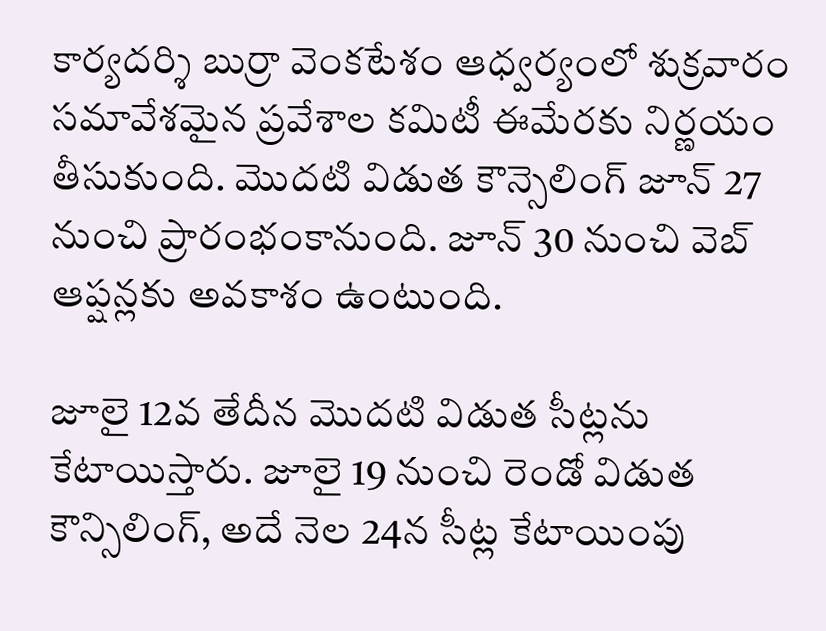కార్యదర్శి బుర్రా వెంకటేశం ఆధ్వర్యంలో శుక్రవారం సమావేశమైన ప్రవేశాల కమిటీ ఈమేరకు నిర్ణయం తీసుకుంది. మొదటి విడుత కౌన్సెలింగ్ జూన్ 27 నుంచి ప్రారంభంకానుంది. జూన్ 30 నుంచి వెబ్ ఆప్షన్లకు అవకాశం ఉంటుంది.

జూలై 12వ తేదీన మొదటి విడుత సీట్లను కేటాయిస్తారు. జూలై 19 నుంచి రెండో విడుత కౌన్సిలింగ్, అదే నెల 24న సీట్ల కేటాయింపు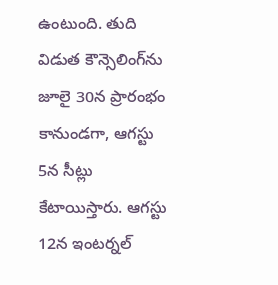ఉంటుంది. తుది విడుత కౌన్సెలింగ్‌ను జూలై 30న ప్రారంభం కానుండగా, ఆగస్టు 5న సీట్లు కేటాయిస్తారు. ఆగస్టు 12న ఇంటర్నల్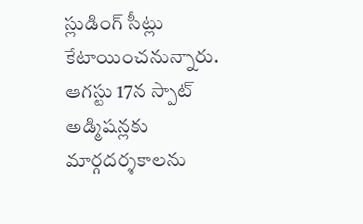స్లుడింగ్ సీట్లు కేటాయించనున్నారు. ఆగస్టు 17న స్పాట్ అడ్మిషన్లకు మార్గదర్శకాలను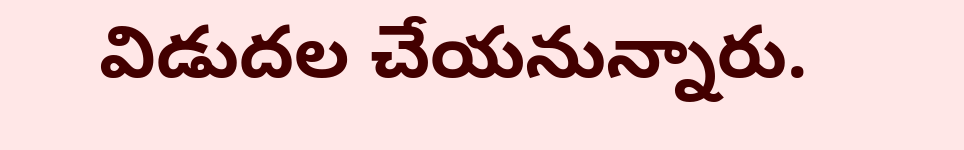విడుదల చేయనున్నారు.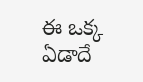ఈ ఒక్క ఏడాదే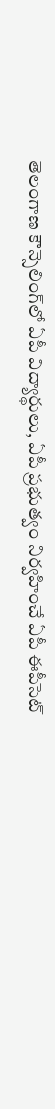తెలంగాణ కౌన్సెలింగ్‌లో ఏపీ విద్యార్థులు, ఏపీ ప్రభుత్వం నిర్వహించే ఏపీ ఈపీసెట్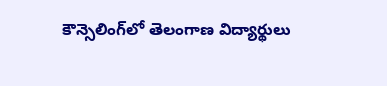కౌన్సెలింగ్‌లో తెలంగాణ విద్యార్థులు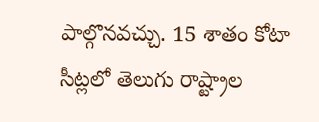పాల్గొనవచ్చు. 15 శాతం కోటా సీట్లలో తెలుగు రాష్ట్రాల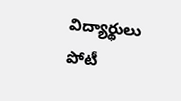విద్యార్థులు పోటీ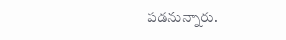పడనున్నారు.